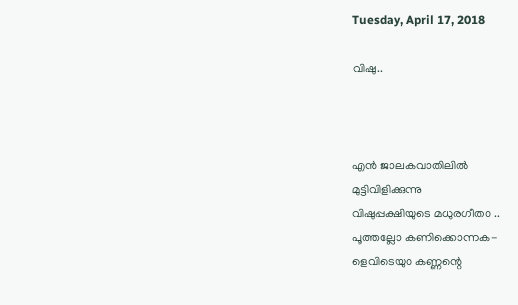Tuesday, April 17, 2018

വിഷു..



എൻ ജാലകവാതിലിൽ
മുട്ടിവിളിക്കുന്നു
വിഷുപ്പക്ഷിയുടെ മധുരഗീത൦ ..
പൂത്തല്ലോ കണിക്കൊന്നക-
ളെവിടെയു൦ കണ്ണന്റെ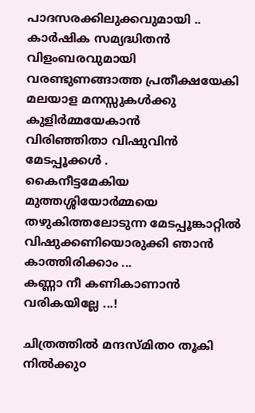പാദസരക്കിലുക്കവുമായി ..
കാർഷിക സമ്യദ്ധിതൻ
വിളംബരവുമായി
വരണ്ടുണങ്ങാത്ത പ്രതീക്ഷയേകി
മലയാള മനസ്സുകൾക്കു കുളിർമ്മയേകാൻ
വിരിഞ്ഞിതാ വിഷുവിൻ മേടപ്പൂക്കൾ .
കൈനീട്ടമേകിയ മുത്തശ്ശിയോർമ്മയെ
തഴുകിത്തലോടുന്ന മേടപ്പൂങ്കാറ്റിൽ
വിഷുക്കണിയൊരുക്കി ഞാൻ കാത്തിരിക്കാം ...
കണ്ണാ നീ കണികാണാൻ വരികയില്ലേ ...!

ചിത്രത്തിൽ മന്ദസ്മിത൦ തൂകി നിൽക്കു൦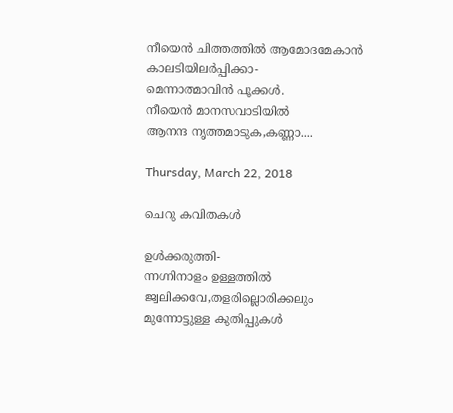നീയെൻ ചിത്തത്തിൽ ആമോദമേകാൻ
കാലടിയിലർപ്പിക്കാ-
മെന്നാത്മാവിൻ പൂക്കൾ.
നീയെൻ മാനസവാടിയിൽ
ആനന്ദ നൃത്തമാടുക,കണ്ണാ....

Thursday, March 22, 2018

ചെറു കവിതകള്‍

ഉൾക്കരുത്തി-
ന്നഗ്നിനാളം ഉള്ളത്തിൽ
ജ്വലിക്കവേ,തളരില്ലൊരിക്കലും
മുന്നോട്ടുള്ള കുതിപ്പുകൾ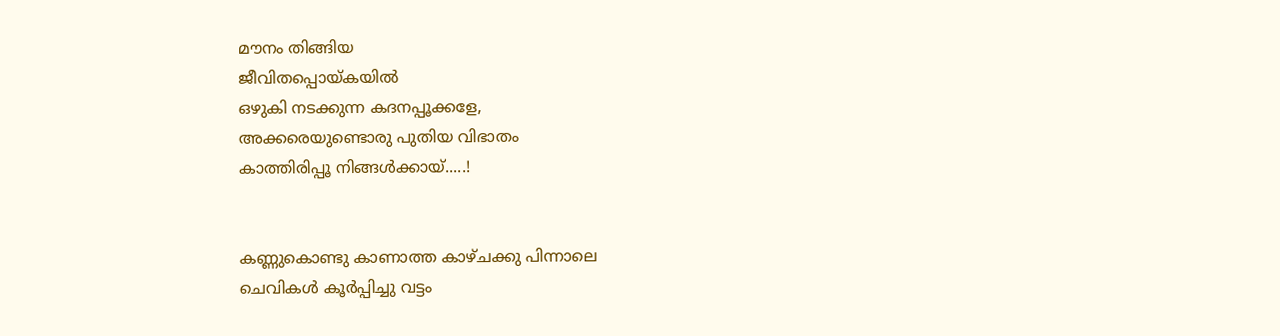മൗനം തിങ്ങിയ
ജീവിതപ്പൊയ്കയിൽ
ഒഴുകി നടക്കുന്ന കദനപ്പൂക്കളേ,
അക്കരെയുണ്ടൊരു പുതിയ വിഭാതം
കാത്തിരിപ്പൂ നിങ്ങൾക്കായ്.....!


കണ്ണുകൊണ്ടു കാണാത്ത കാഴ്ചക്കു പിന്നാലെ
ചെവികൾ കൂർപ്പിച്ചു വട്ടം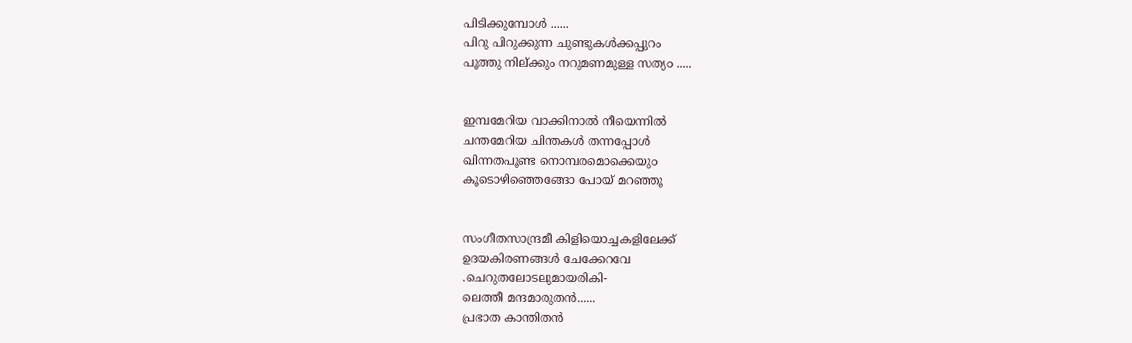പിടിക്കുമ്പോൾ ......
പിറു പിറുക്കുന്ന ചുണ്ടുകൾക്കപ്പുറം
പൂത്തു നില്ക്കും നറുമണമുള്ള സത്യ൦ .....


ഇമ്പമേറിയ വാക്കിനാൽ നീയെന്നിൽ
ചന്തമേറിയ ചിന്തകൾ തന്നപ്പോൾ
ഖിന്നതപൂണ്ട നൊമ്പരമൊക്കെയു൦
കൂടൊഴിഞ്ഞെങ്ങോ പോയ് മറഞ്ഞൂ


സംഗീതസാന്ദ്രമീ കിളിയൊച്ചകളിലേക്ക്
ഉദയകിരണങ്ങൾ ചേക്കേറവേ
.ചെറുതലോടലുമായരികി-
ലെത്തീ മന്ദമാരുതൻ......
പ്രഭാത കാന്തിതൻ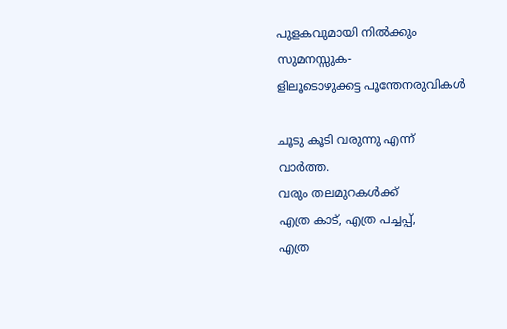പുളകവുമായി നിൽക്കും സുമനസ്സുക-
ളിലൂടൊഴുക്കട്ട പൂന്തേനരുവികൾ

ചൂടു കൂടി വരുന്നു എന്ന്
വാർത്ത.
വരും തലമുറകൾക്ക്
എത്ര കാട്, എത്ര പച്ചപ്പ്,
എത്ര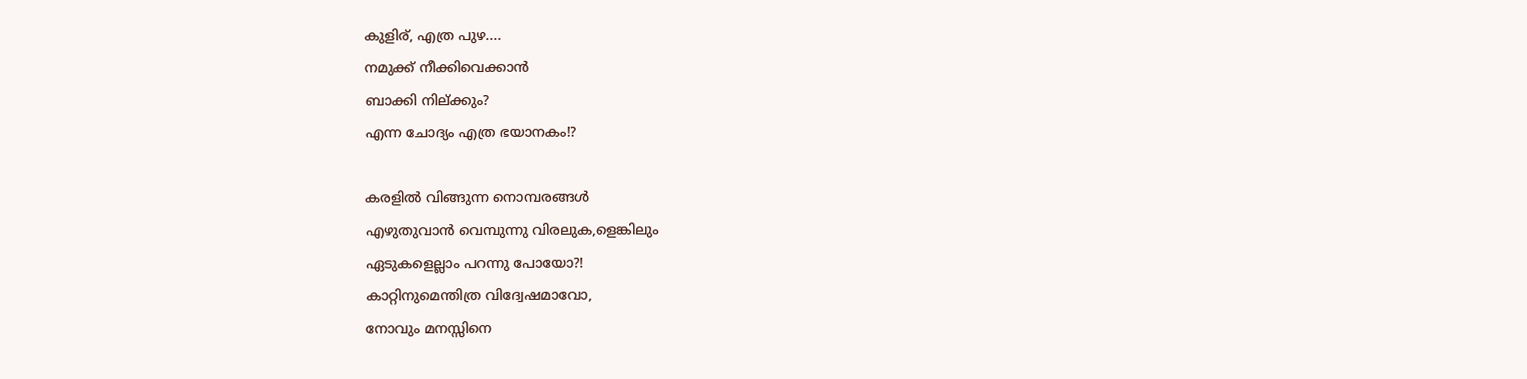കുളിര്, എത്ര പുഴ....
നമുക്ക്‌ നീക്കിവെക്കാൻ
ബാക്കി നില്ക്കും?
എന്ന ചോദ്യം എത്ര ഭയാനകം!?

കരളിൽ വിങ്ങുന്ന നൊമ്പരങ്ങൾ
എഴുതുവാൻ വെമ്പുന്നു വിരലുക,ളെങ്കിലും
ഏടുകളെല്ലാം പറന്നു പോയോ?!
കാറ്റിനുമെന്തിത്ര വിദ്വേഷമാവോ,
നോവും മനസ്സിനെ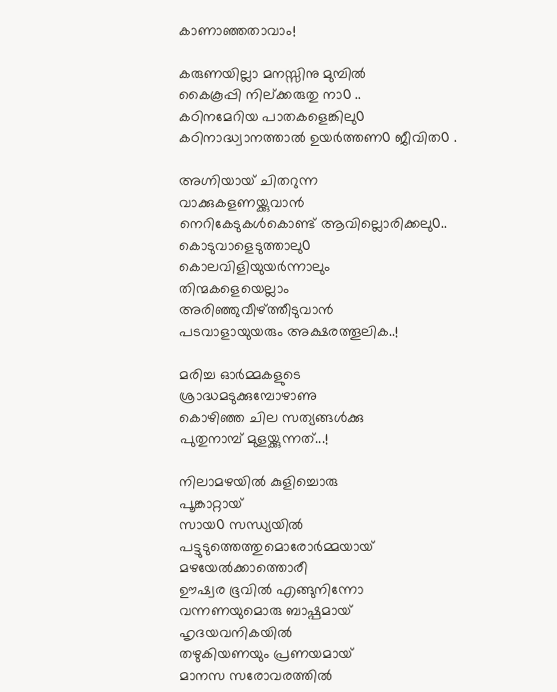കാണാഞ്ഞതാവാം!

കരുണയില്ലാ മനസ്സിനു മുമ്പിൽ
കൈകൂപ്പി നില്ക്കരുതു നാ൦ ..
കഠിനമേറിയ പാതകളെങ്കിലു൦
കഠിനാദ്ധ്വാനത്താൽ ഉയർത്തണ൦ ജീവിത൦ .

അഗ്നിയായ് ചിതറുന്ന
വാക്കുകളണയ്ക്കുവാൻ
നെറികേടുകൾകൊണ്ട് ആവില്ലൊരിക്കലു൦..
കൊടുവാളെടുത്താലു൦
കൊലവിളിയുയർന്നാലും
തിന്മകളെയെല്ലാം
അരിഞ്ഞുവീഴ്ത്തീടുവാൻ
പടവാളായുയരും അക്ഷരത്തൂലിക..!

മരിച്ച ഓർമ്മകളുടെ
ശ്രാദ്ധമടുക്കുമ്പോഴാണു
കൊഴിഞ്ഞ ചില സത്യങ്ങൾക്കു
പുതുനാമ്പ് മുളയ്ക്കുന്നത്...!

നിലാമഴയിൽ കുളിച്ചൊരു
പൂങ്കാറ്റായ്
സായ൦ സന്ധ്യയിൽ
പട്ടുടുത്തെത്തുമൊരോർമ്മയായ്
മഴയേൽക്കാത്തൊരീ
ഊഷ്വര ഭൂവിൽ എങ്ങുനിന്നോ
വന്നണയുമൊരു ബാഷ്പമായ്
ഹൃദയവനികയിൽ
തഴുകിയണയും പ്രണയമായ്
മാനസ സരോവരത്തിൽ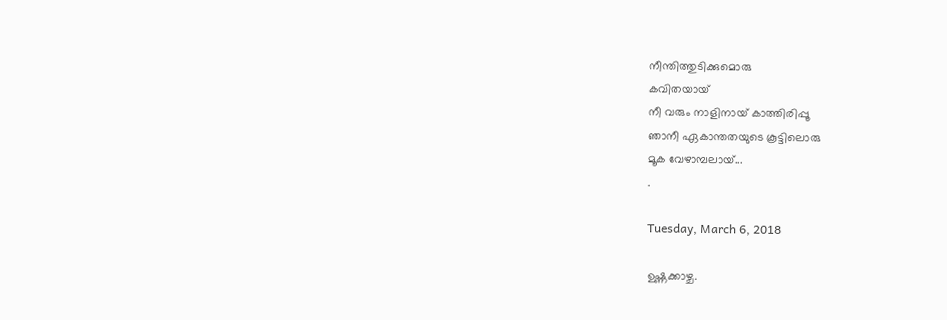നീന്തിത്തുടിക്കുമൊരു
കവിതയായ്
നീ വരും നാളിനായ് കാത്തിരിപ്പൂ
ഞാനീ ഏകാന്തതയുടെ കൂട്ടിലൊരു
മൂക വേഴാമ്പലായ്...
.

Tuesday, March 6, 2018

ഉഷ്ണക്കാഴ്ച.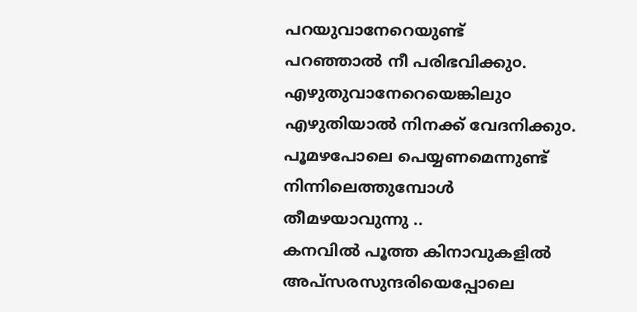പറയുവാനേറെയുണ്ട്
പറഞ്ഞാൽ നീ പരിഭവിക്കു൦.
എഴുതുവാനേറെയെങ്കിലു൦
എഴുതിയാൽ നിനക്ക് വേദനിക്കു൦.
പൂമഴപോലെ പെയ്യണമെന്നുണ്ട്
നിന്നിലെത്തുമ്പോൾ തീമഴയാവുന്നു ..
കനവിൽ പൂത്ത കിനാവുകളിൽ
അപ്സരസുന്ദരിയെപ്പോലെ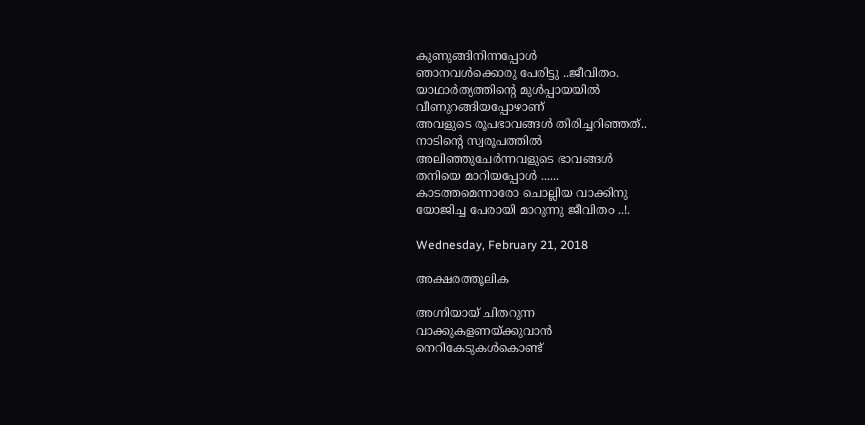കുണുങ്ങിനിന്നപ്പോൾ
ഞാനവൾക്കൊരു പേരിട്ടു ..ജീവിത൦.
യാഥാർത്യത്തിന്റെ മുൾപ്പായയിൽ
വീണുറങ്ങിയപ്പോഴാണ്
അവളുടെ രൂപഭാവങ്ങൾ തിരിച്ചറിഞ്ഞത്..
നാടിന്റെ സ്വരൂപത്തിൽ
അലിഞ്ഞുചേർന്നവളുടെ ഭാവങ്ങൾ
തനിയെ മാറിയപ്പോൾ ......
കാടത്തമെന്നാരോ ചൊല്ലിയ വാക്കിനു
യോജിച്ച പേരായി മാറുന്നു ജീവിത൦ ..!.

Wednesday, February 21, 2018

അക്ഷരത്തൂലിക

അഗ്നിയായ് ചിതറുന്ന
വാക്കുകളണയ്ക്കുവാൻ
നെറികേടുകൾകൊണ്ട്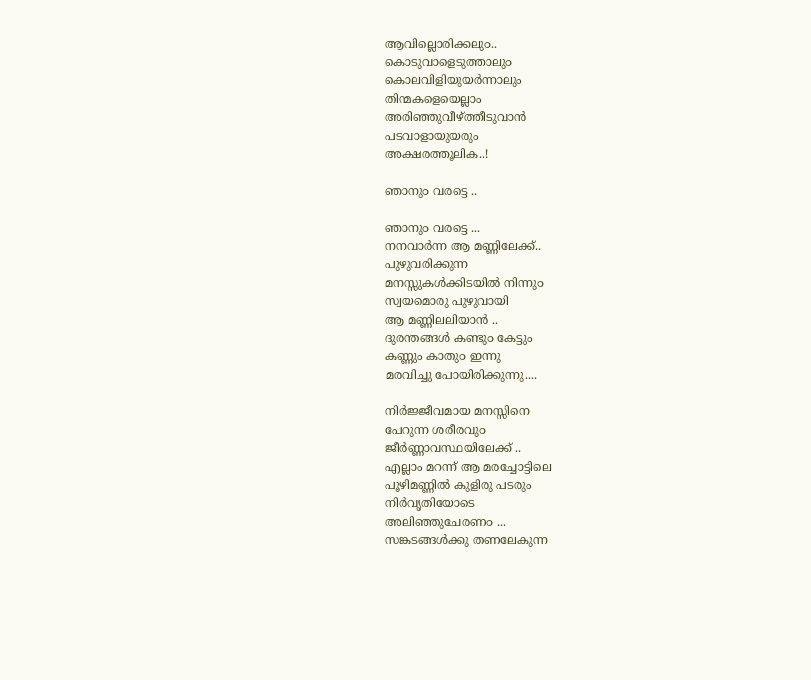ആവില്ലൊരിക്കലു൦..
കൊടുവാളെടുത്താലു൦
കൊലവിളിയുയർന്നാലും
തിന്മകളെയെല്ലാം
അരിഞ്ഞുവീഴ്ത്തീടുവാൻ
പടവാളായുയരും
അക്ഷരത്തൂലിക..!

ഞാനു൦ വരട്ടെ ..

ഞാനു൦ വരട്ടെ ...
നനവാർന്ന ആ മണ്ണിലേക്ക്..
പുഴുവരിക്കുന്ന
മനസ്സുകൾക്കിടയിൽ നിന്നു൦
സ്വയമൊരു പുഴുവായി
ആ മണ്ണിലലിയാൻ ..
ദുരന്തങ്ങൾ കണ്ടു൦ കേട്ടും
കണ്ണും കാതു൦ ഇന്നു
മരവിച്ചു പോയിരിക്കുന്നു....

നിർജ്ജീവമായ മനസ്സിനെ
പേറുന്ന ശരീരവു൦
ജീർണ്ണാവസ്ഥയിലേക്ക് ..
എല്ലാം മറന്ന് ആ മരച്ചോട്ടിലെ
പൂഴിമണ്ണിൽ കുളിരു പടരും
നിർവൃതിയോടെ
അലിഞ്ഞുചേരണ൦ ...
സങ്കടങ്ങൾക്കു തണലേകുന്ന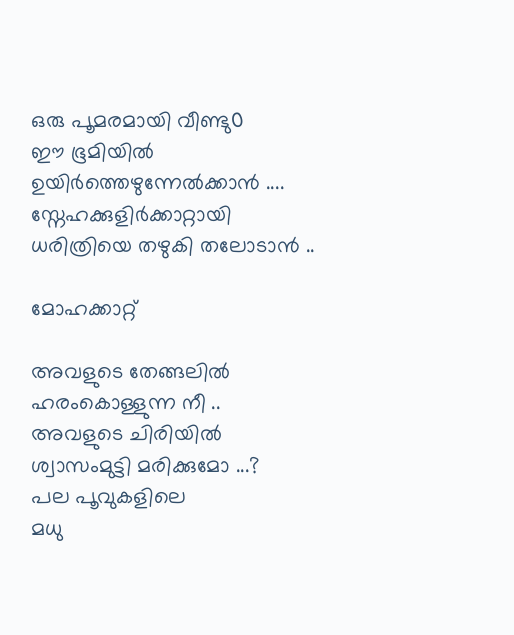ഒരു പൂമരമായി വീണ്ടു൦
ഈ ഭൂമിയിൽ
ഉയിർത്തെഴുന്നേൽക്കാൻ ....
സ്നേഹക്കുളിർക്കാറ്റായി
ധരിത്രിയെ തഴുകി തലോടാൻ ..

മോഹക്കാറ്റ്

അവളുടെ തേങ്ങലിൽ
ഹരംകൊള്ളുന്ന നീ ..
അവളുടെ ചിരിയിൽ
ശ്വാസംമുട്ടി മരിക്കുമോ ...?
പല പൂവുകളിലെ
മധു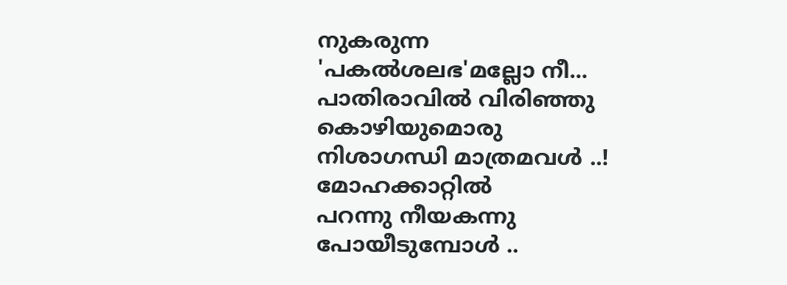നുകരുന്ന
'പകൽശലഭ'മല്ലോ നീ...
പാതിരാവിൽ വിരിഞ്ഞു
കൊഴിയുമൊരു
നിശാഗന്ധി മാത്രമവൾ ..!
മോഹക്കാറ്റിൽ
പറന്നു നീയകന്നു
പോയീടുമ്പോൾ ..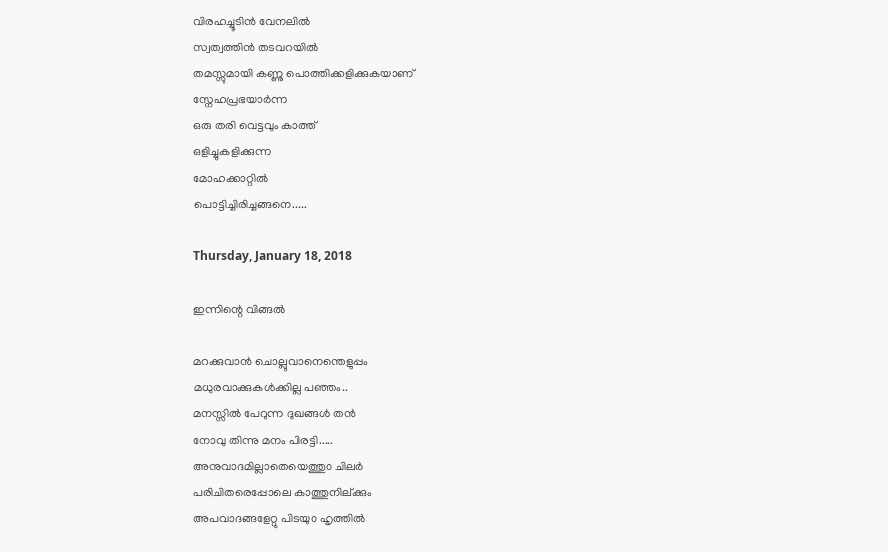വിരഹച്ചൂടിൻ വേനലിൽ
സ്വത്വത്തിൻ തടവറയിൽ
തമസ്സുമായി കണ്ണു പൊത്തിക്കളിക്കുകയാണ്
സ്നേഹപ്രഭയാർന്ന
ഒരു തരി വെട്ടവും കാത്ത്
ഒളിച്ചുകളിക്കുന്ന
മോഹക്കാറ്റിൽ
പൊട്ടിച്ചിരിച്ചങ്ങനെ.....

Thursday, January 18, 2018

ഇന്നിന്റെ വിങ്ങല്‍

മറക്കുവാൻ ചൊല്ലുവാനെന്തെളുപ്പം
മധുരവാക്കുകള്‍ക്കില്ല പഞ്ഞം..
മനസ്സിൽ പേറുന്ന ദുഖങ്ങൾ തന്‍
നോവു തിന്നു മനം പിരട്ടി.....
അനുവാദമില്ലാതെയെത്തു൦ ചിലർ
പരിചിതരെപ്പോലെ കാത്തുനില്ക്കും
അപവാദങ്ങളേറ്റു പിടയു൦ ഹൃത്തിൽ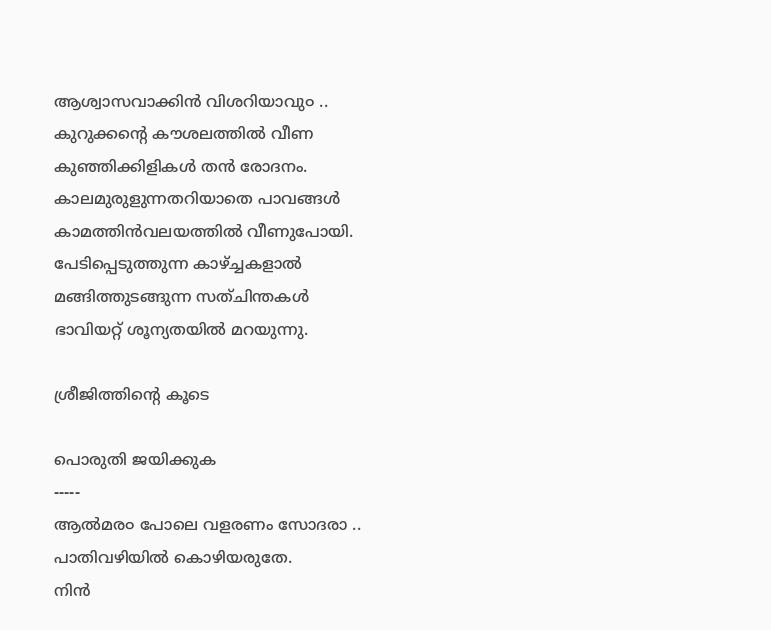ആശ്വാസവാക്കിൻ വിശറിയാവു൦ ..
കുറുക്കന്റെ കൗശലത്തിൽ വീണ
കുഞ്ഞിക്കിളികൾ തൻ രോദനം.
കാലമുരുളുന്നതറിയാതെ പാവങ്ങൾ
കാമത്തിൻവലയത്തിൽ വീണുപോയി.
പേടിപ്പെടുത്തുന്ന കാഴ്ച്ചകളാൽ
മങ്ങിത്തുടങ്ങുന്ന സത്ചിന്തകൾ
ഭാവിയറ്റ് ശൂന്യതയിൽ മറയുന്നു.

ശ്രീജിത്തിന്‍റെ കൂടെ

പൊരുതി ജയിക്കുക
-----
ആൽമര൦ പോലെ വളരണം സോദരാ ..
പാതിവഴിയിൽ കൊഴിയരുതേ.
നിൻ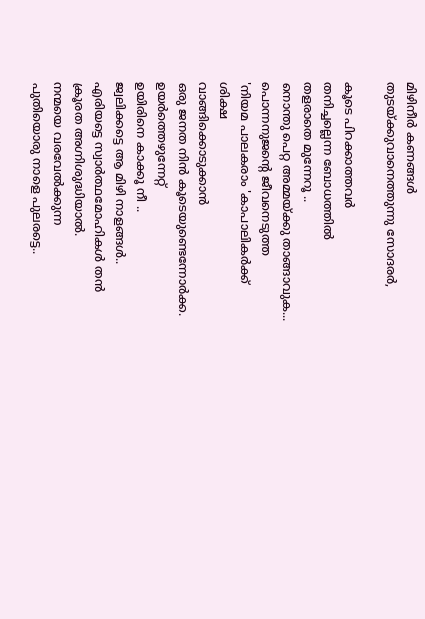മിഴിനീർ കണങ്ങൾ
തുടയ്ക്കുവാനെത്തുന്നു സോദരർ,

കൂടെ പിറക്കാത്തവർ
തനിച്ചല്ലെന്ന ബോധത്തിൽ
തളരാതെ മുന്നേറൂ ..
നൊന്തു പെറ്റ അമ്മയ്ക്കു താങ്ങാവുക...
പൊന്നനുജന്റെ ജീവനെടുത്ത
'നിയമ പാലകരാം 'കാപാലികർക്ക്
ശിക്ഷ
വാങ്ങിക്കൊടുക്കാൻ
ഒരു ജനത നിൻ കൂടെയുണ്ടെന്നോർക്ക.
ഉയർത്തെഴുന്നേറ്റ്
ഉയിരിനെ കാക്കൂ നീ ..
ജ്വലിക്കട്ടെ ആ മിഴി നാളങ്ങൾ..
എരിയട്ടെ സ്വാർത്ഥമോഹികൾ തൻ
ക്രൂരത അഗ്നിശുദ്ധിയാൽ.
നന്മയെ വരവേൽക്കുന്ന
പുതിയൊരു നാളെ പുലരട്ടെ..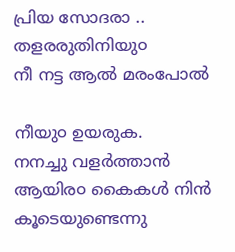പ്രിയ സോദരാ ..
തളരരുതിനിയു൦
നീ നട്ട ആൽ മരംപോൽ

നീയു൦ ഉയരുക.
നനച്ചു വളർത്താൻ
ആയിര൦ കൈകൾ നിൻ കൂടെയുണ്ടെന്നു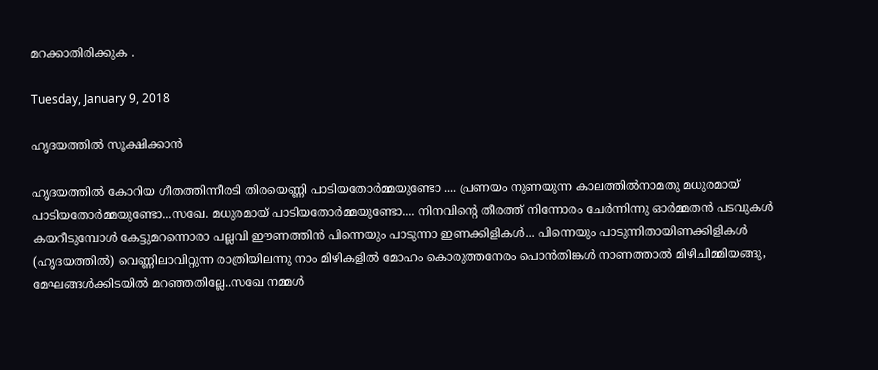മറക്കാതിരിക്കുക .

Tuesday, January 9, 2018

ഹൃദയത്തില്‍ സൂക്ഷിക്കാന്‍

ഹൃദയത്തില്‍ കോറിയ ഗീതത്തിന്നീരടി തിരയെണ്ണി പാടിയതോര്‍മ്മയുണ്ടോ .... പ്രണയം നുണയുന്ന കാലത്തില്‍നാമതു മധുരമായ് പാടിയതോര്‍മ്മയുണ്ടോ...സഖേ. മധുരമായ് പാടിയതോര്‍മ്മയുണ്ടോ.... നിനവിന്റെ തീരത്ത് നിന്നോരം ചേര്‍ന്നിന്നു ഓര്‍മ്മതന്‍ പടവുകള്‍ കയറീടുമ്പോള്‍ കേട്ടുമറന്നൊരാ പല്ലവി ഈണത്തിന്‍ പിന്നെയും പാടുന്നാ ഇണക്കിളികള്‍... പിന്നെയും പാടുന്നിതായിണക്കിളികള്‍ (ഹൃദയത്തില്‍) വെണ്ണിലാവിറ്റുന്ന രാത്രിയിലന്നു നാം മിഴികളിൽ മോഹം കൊരുത്തനേരം പൊന്‍തിങ്കള്‍ നാണത്താല്‍ മിഴിചിമ്മിയങ്ങു, മേഘങ്ങള്‍ക്കിടയിൽ മറഞ്ഞതില്ലേ..സഖേ നമ്മള്‍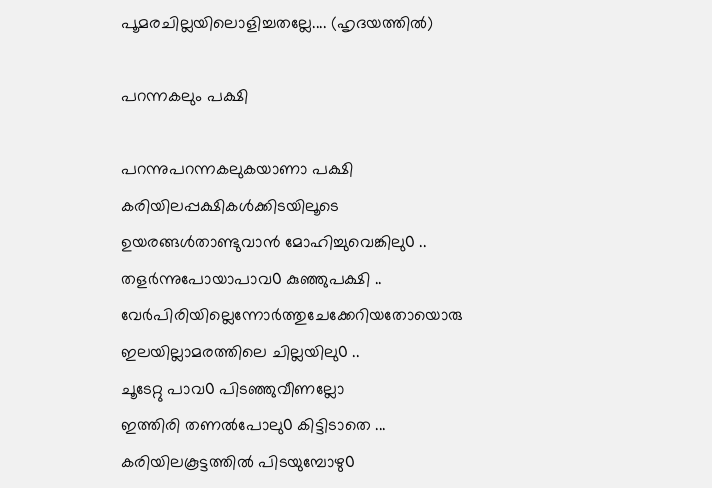പൂമരചില്ലയിലൊളിച്ചതല്ലേ.... (ഹൃദയത്തില്‍)

പറന്നകലും പക്ഷി

പറന്നുപറന്നകലുകയാണാ പക്ഷി
കരിയിലപ്പക്ഷികൾക്കിടയിലൂടെ
ഉയരങ്ങൾതാണ്ടുവാൻ മോഹിച്ചുവെങ്കിലു൦ ..
തളർന്നുപോയാപാവ൦ കുഞ്ഞുപക്ഷി ..
വേർപിരിയില്ലെന്നോർത്തുചേക്കേറിയതോയൊരു
ഇലയില്ലാമരത്തിലെ ചില്ലയിലു൦ ..
ചൂടേറ്റു പാവ൦ പിടഞ്ഞുവീണല്ലോ
ഇത്തിരി തണൽപോലു൦ കിട്ടിടാതെ ...
കരിയിലകൂട്ടത്തിൽ പിടയുമ്പോഴു൦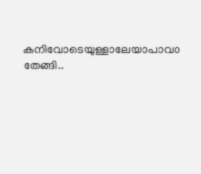കനിവോടെയുള്ളാലേയാപാവ൦ തേങ്ങി..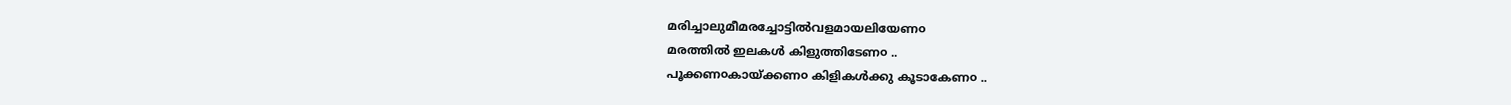മരിച്ചാലുമീമരച്ചോട്ടില്‍വളമായലിയേണ൦
മരത്തിൽ ഇലകൾ കിളുത്തിടേണ൦ ..
പൂക്കണ൦കായ്ക്കണ൦ കിളികള്‍ക്കു കൂടാകേണ൦ ..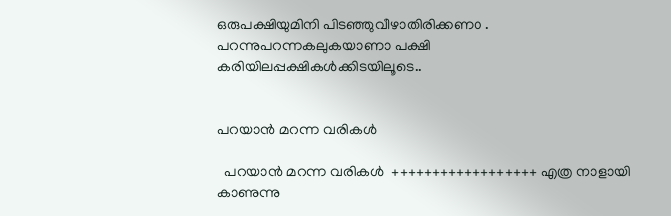ഒരുപക്ഷിയുമിനി പിടഞ്ഞുവീഴാതിരിക്കണ൦ .
പറന്നുപറന്നകലുകയാണാ പക്ഷി
കരിയിലപ്പക്ഷികൾക്കിടയിലൂടെ..


പറയാൻ മറന്ന വരികൾ

  പറയാൻ മറന്ന വരികൾ  ++++++++++++++++++ എത്ര നാളായി കാണുന്നു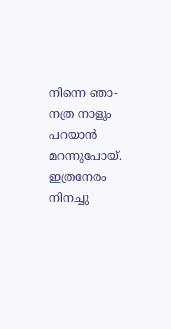നിന്നെ ഞാ- നത്ര നാളും പറയാൻ മറന്നുപോയ്. ഇത്രനേരം നിനച്ചു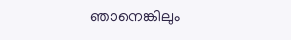ഞാനെങ്കിലും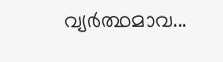വ്യർത്ഥമാവ...